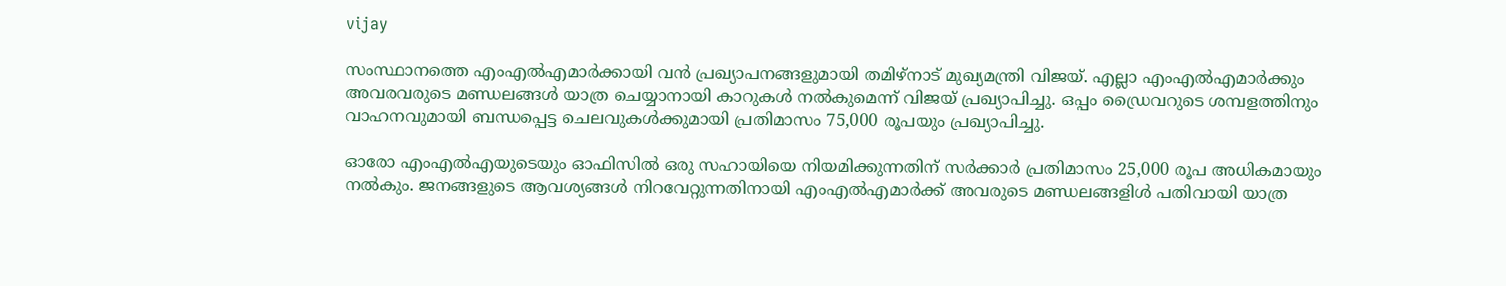vijay

സംസ്ഥാനത്തെ എംഎൽഎമാർക്കായി വൻ പ്രഖ്യാപനങ്ങളുമായി തമിഴ്‌നാട് മുഖ്യമന്ത്രി വിജയ്. എല്ലാ എംഎൽഎമാർക്കും അവരവരുടെ മണ്ഡലങ്ങൾ യാത്ര ചെയ്യാനായി കാറുകൾ നൽകുമെന്ന് വിജയ് പ്രഖ്യാപിച്ചു. ഒപ്പം ഡ്രൈവറുടെ ശമ്പളത്തിനും വാഹനവുമായി ബന്ധപ്പെട്ട ചെലവുകൾക്കുമായി പ്രതിമാസം 75,000 രൂപയും പ്രഖ്യാപിച്ചു.

ഓരോ എംഎൽഎയുടെയും ഓഫിസിൽ ഒരു സഹായിയെ നിയമിക്കുന്നതിന് സർക്കാർ പ്രതിമാസം 25,000 രൂപ അധികമായും നൽകും. ജനങ്ങളുടെ ആവശ്യങ്ങൾ നിറവേറ്റുന്നതിനായി എംഎൽഎമാർക്ക് അവരുടെ മണ്ഡലങ്ങളിൾ പതിവായി യാത്ര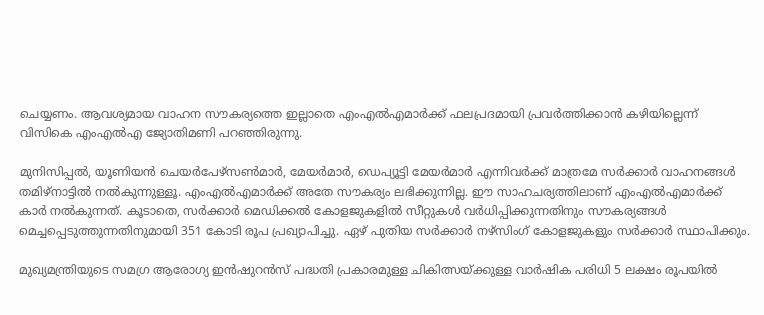ചെയ്യണം. ആവശ്യമായ വാഹന സൗകര്യത്തെ ഇല്ലാതെ എംഎൽഎമാർക്ക് ഫലപ്രദമായി പ്രവർത്തിക്കാൻ കഴിയില്ലെന്ന് വിസികെ എംഎൽഎ ജ്യോതിമണി പറഞ്ഞിരുന്നു.

മുനിസിപ്പൽ, യൂണിയൻ ചെയർപേഴ്‌സൺമാർ, മേയർമാർ, ഡെപ്യൂട്ടി മേയർമാർ എന്നിവർക്ക് മാത്രമേ സർക്കാർ വാഹനങ്ങൾ തമിഴ്‌നാട്ടിൽ നൽകുന്നുള്ളൂ. എംഎൽഎമാർക്ക് അതേ സൗകര്യം ലഭിക്കുന്നില്ല. ഈ സാഹചര്യത്തിലാണ് എംഎൽഎമാര്‍ക്ക് കാര്‍ നല്‍കുന്നത്. കൂടാതെ, സർക്കാർ മെഡിക്കൽ കോളജുകളിൽ സീറ്റുകള്‍ വര്‍ധിപ്പിക്കുന്നതിനും സൗകര്യങ്ങള്‍ മെച്ചപ്പെടുത്തുന്നതിനുമായി 351 കോടി രൂപ പ്രഖ്യാപിച്ചു. ഏഴ് പുതിയ സർക്കാർ നഴ്‌സിംഗ് കോളജുകളും സർക്കാർ സ്ഥാപിക്കും.

മുഖ്യമന്ത്രിയുടെ സമഗ്ര ആരോഗ്യ ഇൻഷുറൻസ് പദ്ധതി പ്രകാരമുള്ള ചികിത്സയ്ക്കുള്ള വാർഷിക പരിധി 5 ലക്ഷം രൂപയിൽ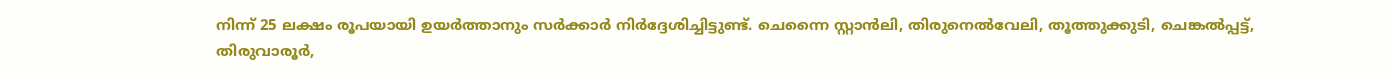നിന്ന് 25 ലക്ഷം രൂപയായി ഉയർത്താനും സർക്കാർ നിർദ്ദേശിച്ചിട്ടുണ്ട്. ചെന്നൈ സ്റ്റാൻലി, തിരുനെൽവേലി, തൂത്തുക്കുടി, ചെങ്കൽപ്പട്ട്, തിരുവാരൂർ,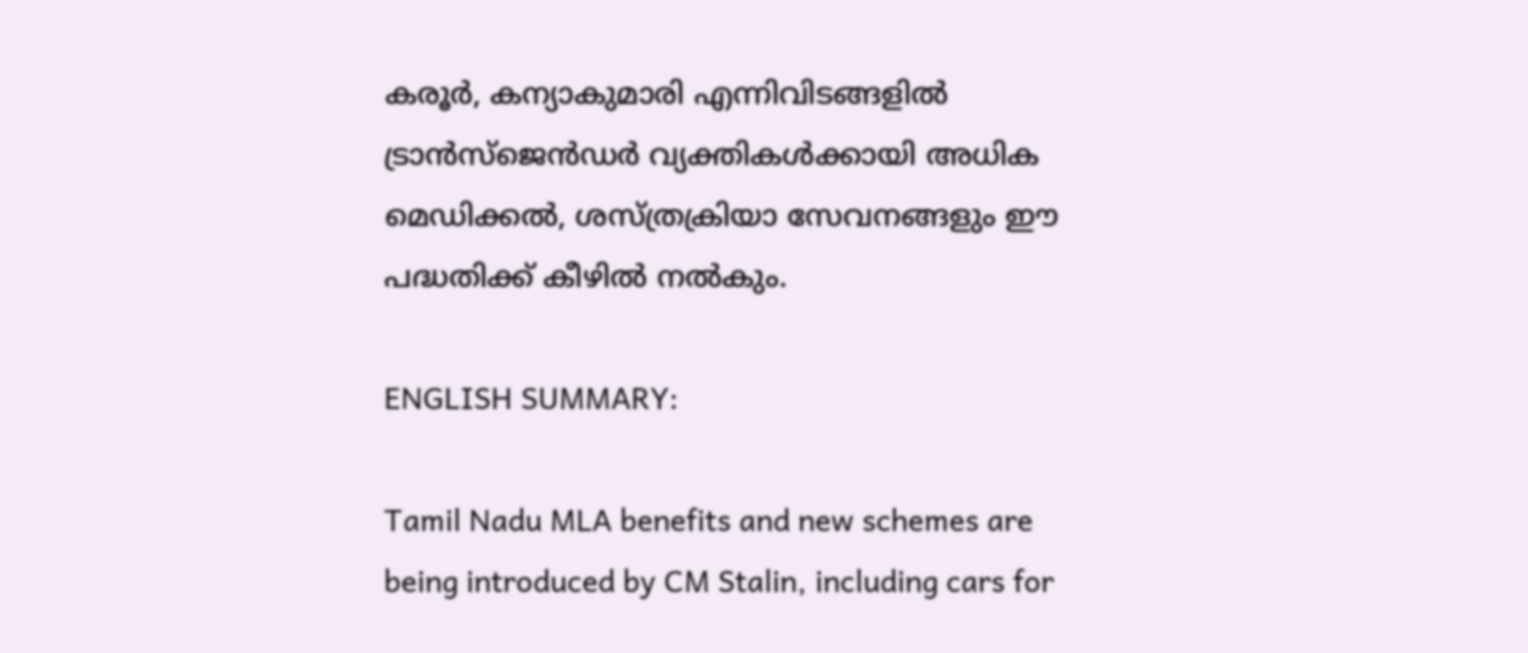കരൂർ, കന്യാകുമാരി എന്നിവിടങ്ങളിൽ ട്രാൻസ്‌ജെൻഡർ വ്യക്തികൾക്കായി അധിക മെഡിക്കൽ, ശസ്ത്രക്രിയാ സേവനങ്ങളും ഈ പദ്ധതിക്ക് കീഴിൽ നൽകും.

ENGLISH SUMMARY:

Tamil Nadu MLA benefits and new schemes are being introduced by CM Stalin, including cars for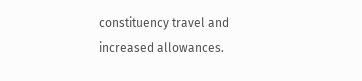constituency travel and increased allowances.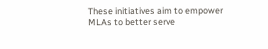These initiatives aim to empower MLAs to better serve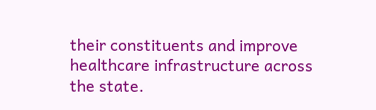their constituents and improve healthcare infrastructure across the state.